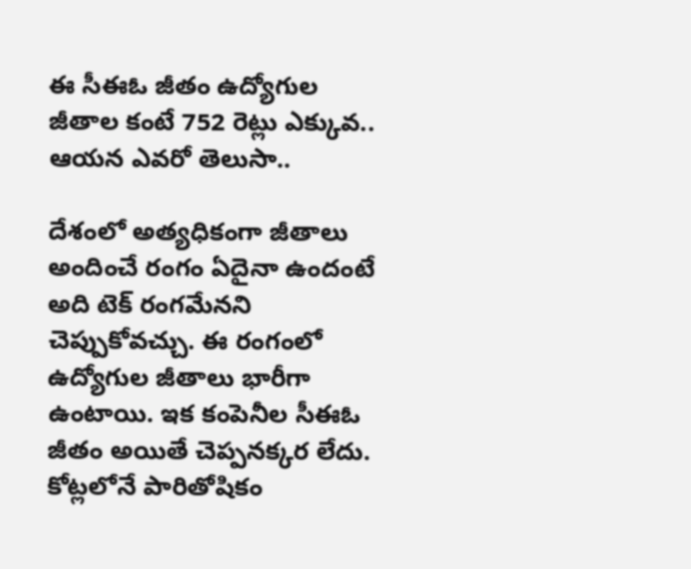ఈ సీఈఓ జీతం ఉద్యోగుల జీతాల కంటే 752 రెట్లు ఎక్కువ.. ఆయన ఎవరో తెలుసా..

దేశంలో అత్యధికంగా జీతాలు అందించే రంగం ఏదైనా ఉందంటే అది టెక్ రంగమేనని చెప్పుకోవచ్చు. ఈ రంగంలో ఉద్యోగుల జీతాలు భారీగా ఉంటాయి. ఇక కంపెనీల సీఈఓ జీతం అయితే చెప్పనక్కర లేదు. కోట్లలోనే పారితోషికం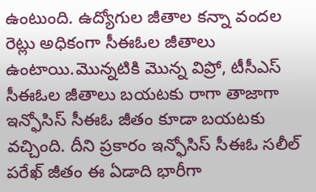ఉంటుంది. ఉద్యోగుల జీతాల కన్నా వందల రెట్లు అధికంగా సీఈఓల జీతాలు ఉంటాయి.మొన్నటికి మొన్న విప్రో, టీసీఎస్ సీఈఓల జీతాలు బయటకు రాగా తాజాగా ఇన్ఫోసిస్ సీఈఓ జీతం కూడా బయటకు వచ్చింది. దీని ప్రకారం ఇన్ఫోసిస్ సీఈఓ సలీల్ పరేఖ్ జీతం ఈ ఏడాది భారీగా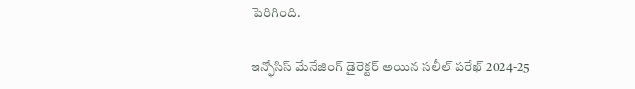పెరిగింది.

ఇన్ఫోసిస్ మేనేజింగ్ డైరెక్టర్ అయిన సలీల్ పరేఖ్ 2024-25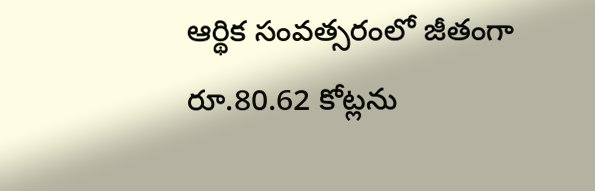ఆర్థిక సంవత్సరంలో జీతంగా రూ.80.62 కోట్లను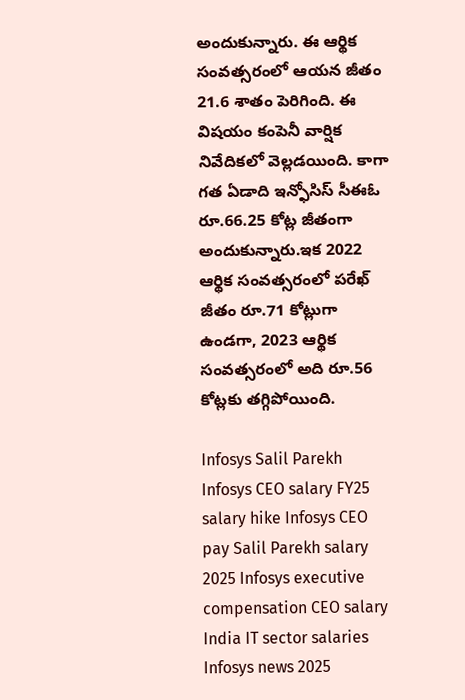అందుకున్నారు. ఈ ఆర్థిక సంవత్సరంలో ఆయన జీతం 21.6 శాతం పెరిగింది. ఈ విషయం కంపెనీ వార్షిక నివేదికలో వెల్లడయింది. కాగా గత ఏడాది ఇన్ఫోసిస్ సీఈఓ రూ.66.25 కోట్ల జీతంగా అందుకున్నారు.ఇక 2022 ఆర్థిక సంవత్సరంలో పరేఖ్ జీతం రూ.71 కోట్లుగా ఉండగా, 2023 ఆర్థిక సంవత్సరంలో అది రూ.56 కోట్లకు తగ్గిపోయింది.

Infosys Salil Parekh Infosys CEO salary FY25 salary hike Infosys CEO pay Salil Parekh salary 2025 Infosys executive compensation CEO salary India IT sector salaries Infosys news 2025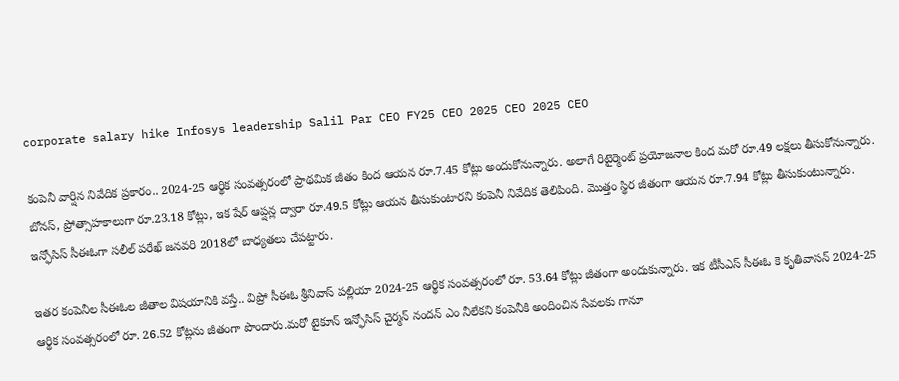corporate salary hike Infosys leadership Salil Par CEO FY25 CEO 2025 CEO 2025 CEO

కంపెనీ వార్షిన నివేదిక ప్రకారం.. 2024-25 ఆర్థిక సంవత్సరంలో ప్రాథమిక జీతం కింద ఆయన రూ.7.45 కోట్లు అందుకోనున్నారు. అలాగే రిటైర్మెంట్ ప్రయోజనాల కింద మరో రూ.49 లక్షలు తీసుకోనున్నారు. బోనస్, ప్రోత్సాహకాలుగా రూ.23.18 కోట్లు, ఇక షేర్ ఆప్షన్ల ద్వారా రూ.49.5 కోట్లు ఆయన తీసుకుంటారని కంపెనీ నివేదిక తెలిపింది. మొత్తం స్థిర జీతంగా ఆయన రూ.7.94 కోట్లు తీసుకుంటున్నారు. ఇన్ఫోసిస్ సీఈఓగా సలీల్ పరేఖ్ జనవరి 2018లో బాధ్యతలు చేపట్టారు.

ఇతర కంపెనీల సీఈఓల జీతాల విషయానికి వస్తే.. విప్రో సీఈఓ శ్రీనివాస్ పల్లియా 2024-25 ఆర్థిక సంవత్సరంలో రూ. 53.64 కోట్లు జీతంగా అందుకున్నారు. ఇక టీసీఎస్ సీఈఓ కె కృతివాసన్ 2024-25 ఆర్థిక సంవత్సరంలో రూ. 26.52 కోట్లను జీతంగా పొందారు.మరో టైకూన్ ఇన్ఫోసిస్ చైర్మన్ నందన్ ఎం నీలేకని కంపెనీకి అందించిన సేవలకు గానూ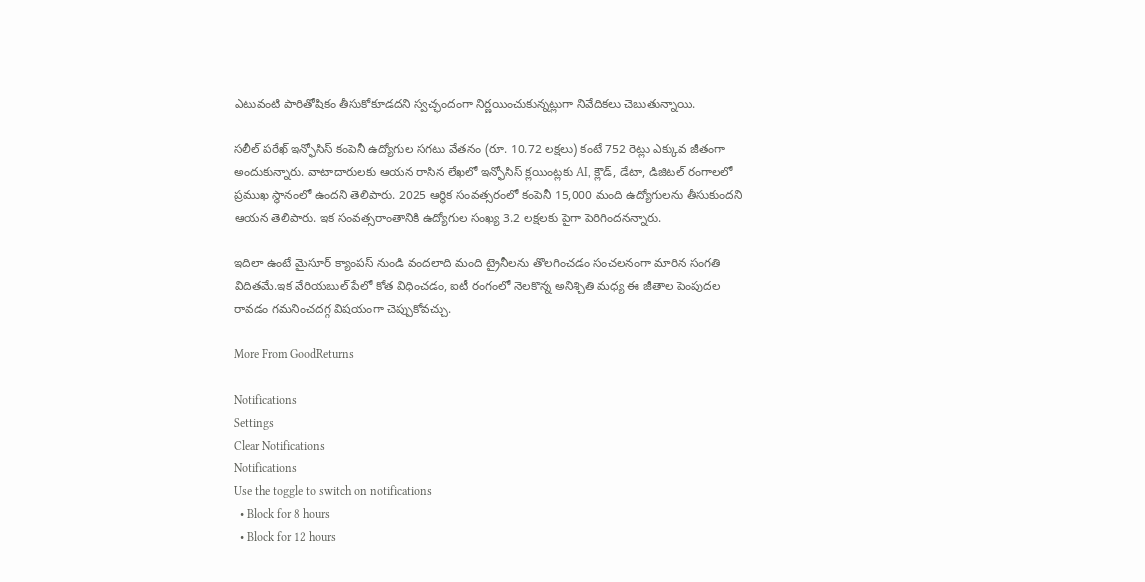ఎటువంటి పారితోషికం తీసుకోకూడదని స్వచ్ఛందంగా నిర్ణయించుకున్నట్లుగా నివేదికలు చెబుతున్నాయి.

సలీల్ పరేఖ్ ఇన్ఫోసిస్ కంపెనీ ఉద్యోగుల సగటు వేతనం (రూ. 10.72 లక్షలు) కంటే 752 రెట్లు ఎక్కువ జీతంగా అందుకున్నారు. వాటాదారులకు ఆయన రాసిన లేఖలో ఇన్ఫోసిస్ క్లయింట్లకు AI, క్లౌడ్, డేటా, డిజిటల్ రంగాలలో ప్రముఖ స్థానంలో ఉందని తెలిపారు. 2025 ఆర్థిక సంవత్సరంలో కంపెనీ 15,000 మంది ఉద్యోగులను తీసుకుందని ఆయన తెలిపారు. ఇక సంవత్సరాంతానికి ఉద్యోగుల సంఖ్య 3.2 లక్షలకు పైగా పెరిగిందనన్నారు.

ఇదిలా ఉంటే మైసూర్ క్యాంపస్ నుండి వందలాది మంది ట్రైనీలను తొలగించడం సంచలనంగా మారిన సంగతి విదితమే.ఇక వేరియబుల్ పేలో కోత విధించడం, ఐటీ రంగంలో నెలకొన్న అనిశ్చితి మధ్య ఈ జీతాల పెంపుదల రావడం గమనించదగ్గ విషయంగా చెప్పుకోవచ్చు.

More From GoodReturns

Notifications
Settings
Clear Notifications
Notifications
Use the toggle to switch on notifications
  • Block for 8 hours
  • Block for 12 hours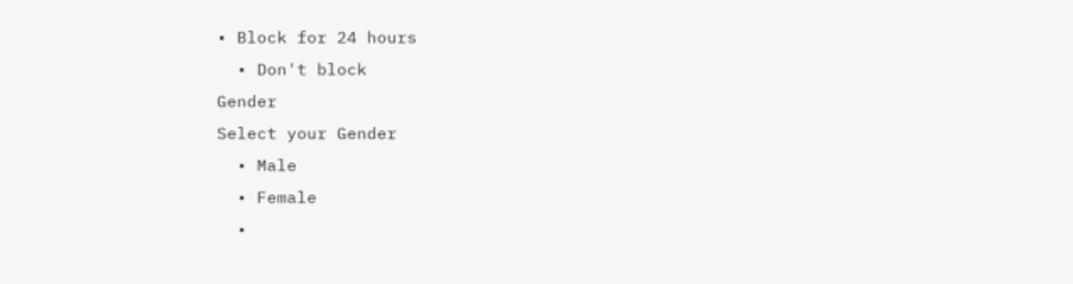• Block for 24 hours
  • Don't block
Gender
Select your Gender
  • Male
  • Female
  •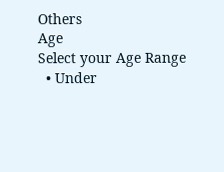Others
Age
Select your Age Range
  • Under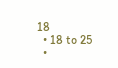18
  • 18 to 25
  •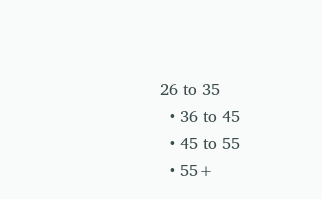26 to 35
  • 36 to 45
  • 45 to 55
  • 55+